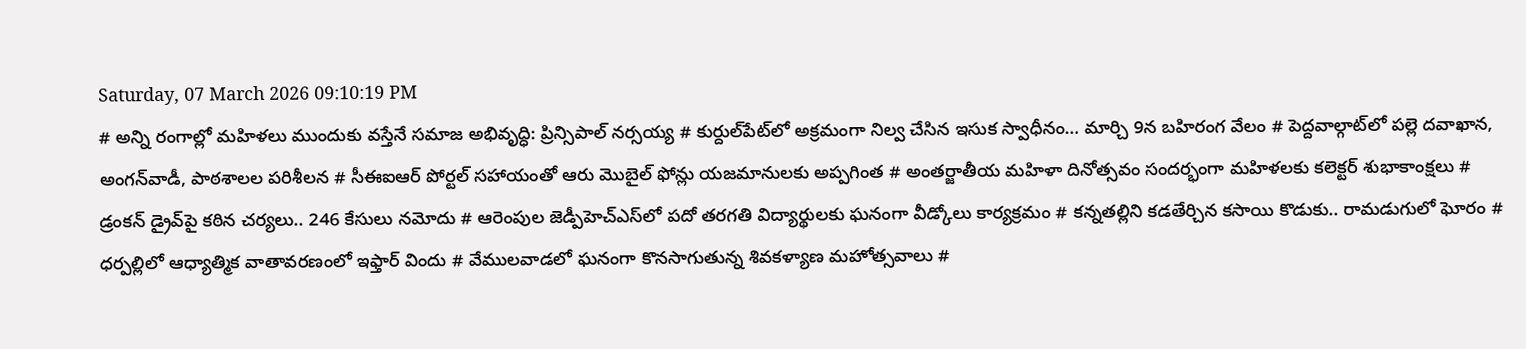Saturday, 07 March 2026 09:10:19 PM
# అన్ని రంగాల్లో మహిళలు ముందుకు వస్తేనే సమాజ అభివృద్ధి: ప్రిన్సిపాల్ నర్సయ్య # కుర్దుల్‌పేట్‌లో అక్రమంగా నిల్వ చేసిన ఇసుక స్వాధీనం… మార్చి 9న బహిరంగ వేలం # పెద్దవాల్గాట్‌లో పల్లె దవాఖాన, అంగన్‌వాడీ, పాఠశాలల పరిశీలన # సీఈఐఆర్ పోర్టల్ సహాయంతో ఆరు మొబైల్ ఫోన్లు యజమానులకు అప్పగింత # అంతర్జాతీయ మహిళా దినోత్సవం సందర్భంగా మహిళలకు కలెక్టర్ శుభాకాంక్షలు # డ్రంకన్ డ్రైవ్‌పై కఠిన చర్యలు.. 246 కేసులు నమోదు # ఆరెంపుల జెడ్పీహెచ్‌ఎస్‌లో పదో తరగతి విద్యార్థులకు ఘనంగా వీడ్కోలు కార్యక్రమం # కన్నతల్లిని కడతేర్చిన కసాయి కొడుకు.. రామడుగులో ఘోరం # ధర్పల్లిలో ఆధ్యాత్మిక వాతావరణంలో ఇఫ్తార్ విందు # వేములవాడలో ఘనంగా కొనసాగుతున్న శివకళ్యాణ మహోత్సవాలు #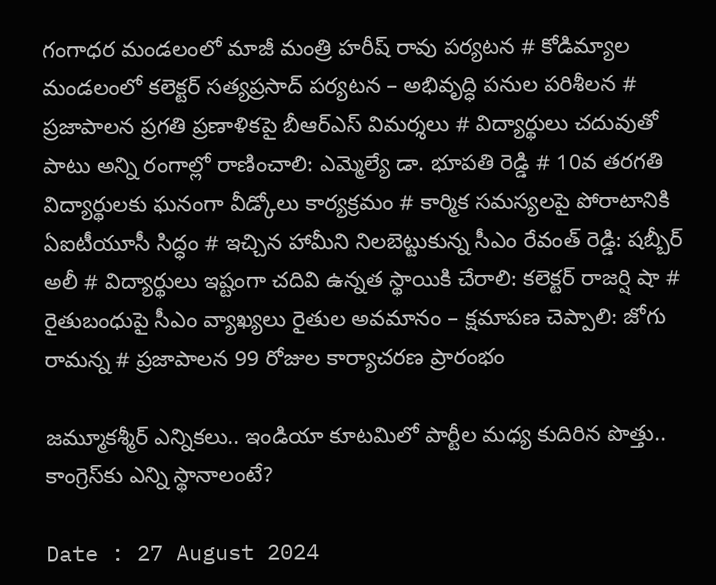గంగాధర మండలంలో మాజీ మంత్రి హరీష్ రావు పర్యటన # కోడిమ్యాల మండలంలో కలెక్టర్ సత్యప్రసాద్ పర్యటన – అభివృద్ధి పనుల పరిశీలన # ప్రజాపాలన ప్రగతి ప్రణాళికపై బీఆర్‌ఎస్ విమర్శలు # విద్యార్థులు చదువుతో పాటు అన్ని రంగాల్లో రాణించాలి: ఎమ్మెల్యే డా. భూపతి రెడ్డి # 10వ తరగతి విద్యార్థులకు ఘనంగా వీడ్కోలు కార్యక్రమం # కార్మిక సమస్యలపై పోరాటానికి ఏఐటీయూసీ సిద్ధం # ఇచ్చిన హామీని నిలబెట్టుకున్న సీఎం రేవంత్ రెడ్డి: షబ్బీర్ అలీ # విద్యార్థులు ఇష్టంగా చదివి ఉన్నత స్థాయికి చేరాలి: కలెక్టర్ రాజర్షి షా # రైతుబంధుపై సీఎం వ్యాఖ్యలు రైతుల అవమానం – క్షమాపణ చెప్పాలి: జోగు రామన్న # ప్రజాపాలన 99 రోజుల కార్యాచరణ ప్రారంభం

జమ్మూకశ్మీర్ ఎన్నికలు.. ఇండియా కూటమిలో పార్టీల మధ్య కుదిరిన పొత్తు.. కాంగ్రెస్‌కు ఎన్ని స్థానాలంటే?

Date : 27 August 2024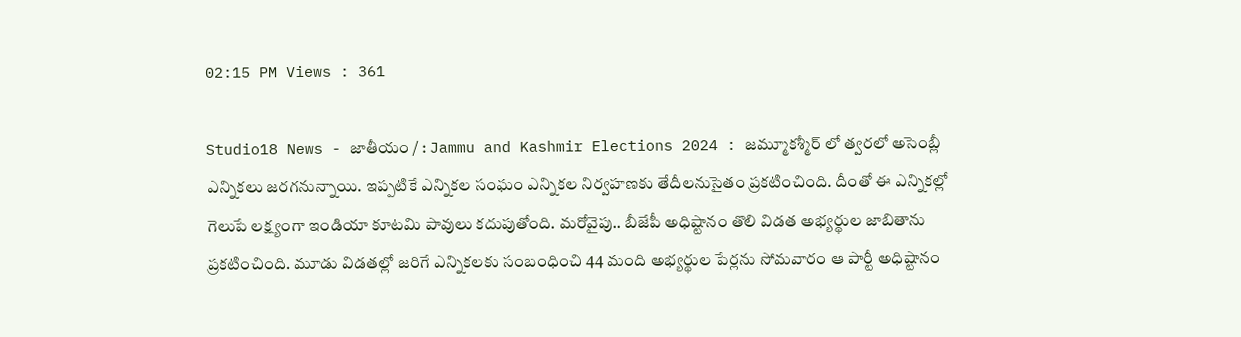02:15 PM Views : 361

Studio18 News - జాతీయం / : Jammu and Kashmir Elections 2024 : జమ్మూకశ్మీర్ లో త్వరలో అసెంబ్లీ ఎన్నికలు జరగనున్నాయి. ఇప్పటికే ఎన్నికల సంఘం ఎన్నికల నిర్వహణకు తేదీలనుసైతం ప్రకటించింది. దీంతో ఈ ఎన్నికల్లో గెలుపే లక్ష్యంగా ఇండియా కూటమి పావులు కదుపుతోంది. మరోవైపు.. బీజేపీ అధిష్టానం తొలి విడత అభ్యర్థుల జాబితాను ప్రకటించింది. మూడు విడతల్లో జరిగే ఎన్నికలకు సంబంధించి 44 మంది అభ్యర్థుల పేర్లను సోమవారం ఆ పార్టీ అధిష్టానం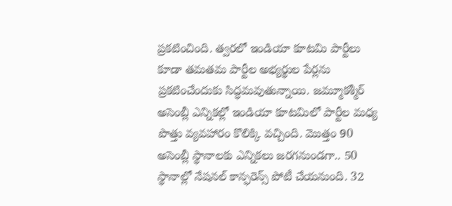ప్రకటించింది. త్వరలో ఇండియా కూటమి పార్టీలు కూడా తమతమ పార్టీల అభ్యర్థుల పేర్లను ప్రకటించేందుకు సిద్ధమవుతున్నాయి. జమ్మూకశ్మీర్ అసెంబ్లీ ఎన్నికల్లో ఇండియా కూటమిలో పార్టీల మధ్య పొత్తు వ్యవహారం కొలిక్కి వచ్చింది. మొత్తం 90 అసెంబ్లీ స్థానాలకు ఎన్నికలు జరగనుండగా.. 50 స్థానాల్లో నేషనల్ కాన్ఫరెన్స్ పోటీ చేయనుంది. 32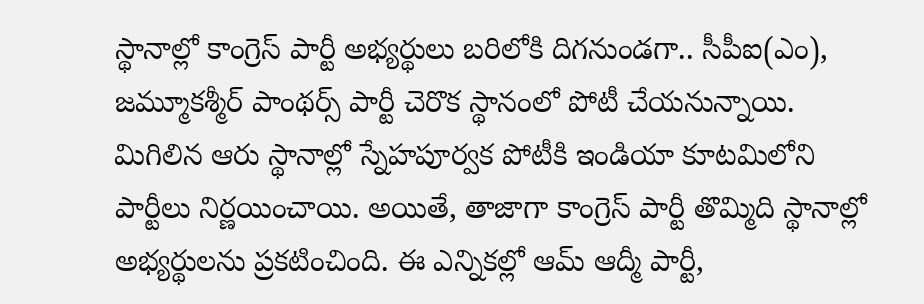స్థానాల్లో కాంగ్రెస్ పార్టీ అభ్యర్థులు బరిలోకి దిగనుండగా.. సీపీఐ(ఎం), జమ్మూకశ్మీర్ పాంథర్స్ పార్టీ చెరొక స్థానంలో పోటీ చేయనున్నాయి. మిగిలిన ఆరు స్థానాల్లో స్నేహపూర్వక పోటీకి ఇండియా కూటమిలోని పార్టీలు నిర్ణయించాయి. అయితే, తాజాగా కాంగ్రెస్ పార్టీ తొమ్మిది స్థానాల్లో అభ్యర్థులను ప్రకటించింది. ఈ ఎన్నికల్లో ఆమ్ ఆద్మీ పార్టీ,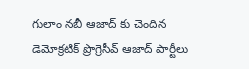గులాం నబీ ఆజాద్ కు చెందిన డెమోక్రటిక్ ప్రొగ్రెసీవ్ ఆజాద్ పార్టీలు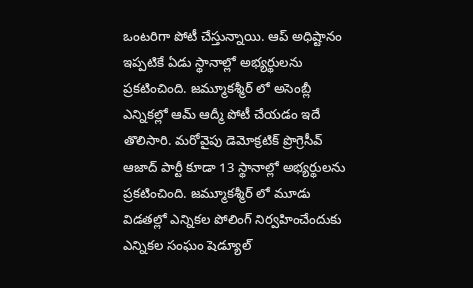ఒంటరిగా పోటీ చేస్తున్నాయి. ఆప్ అధిష్టానం ఇప్పటికే ఏడు స్థానాల్లో అభ్యర్థులను ప్రకటించింది. జమ్మూకశ్మీర్ లో అసెంబ్లీ ఎన్నికల్లో ఆమ్ ఆద్మీ పోటీ చేయడం ఇదే తొలిసారి. మరోవైపు డెమోక్రటిక్ ప్రొగ్రెసీవ్ ఆజాద్ పార్టీ కూడా 13 స్థానాల్లో అభ్యర్థులను ప్రకటించింది. జమ్మూకశ్మీర్ లో మూడు విడతల్లో ఎన్నికల పోలింగ్ నిర్వహించేందుకు ఎన్నికల సంఘం షెడ్యూల్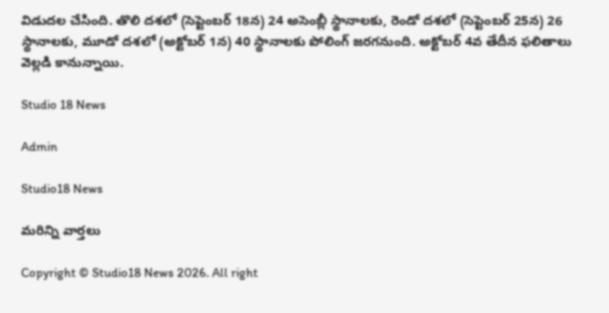విడుదల చేసింది. తొలి దశలో (సెప్టెంబర్ 18న) 24 అసెంబ్లీ స్థానాలకు, రెండో దశలో (సెప్టెంబర్ 25న) 26 స్థానాలకు, మూడో దశలో (అక్టోబర్ 1న) 40 స్థానాలకు పోలింగ్ జరగనుంది. అక్టోబర్ 4వ తేదీన ఫలితాలు వెల్లడి కానున్నాయి.

Studio 18 News

Admin

Studio18 News

మరిన్ని వార్తలు

Copyright © Studio18 News 2026. All right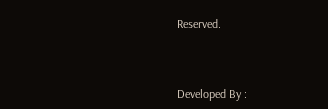Reserved.



Developed By :